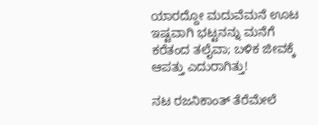ಯಾರದ್ದೋ ಮದುವೆಮನೆ ಊಟ ಇಷ್ಟವಾಗಿ ಭಟ್ಟನನ್ನು ಮನೆಗೆ ಕರೆತಂದ ತಲೈವಾ; ಬಳಿಕ ಜೀವಕ್ಕೆ ಆಪತ್ತು ಎದುರಾಗಿತ್ತು!

ನಟ ರಜನಿಕಾಂತ್ ತೆರೆಮೇಲೆ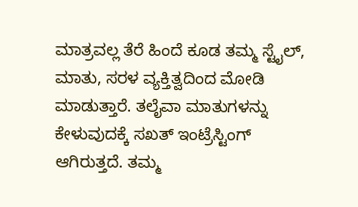ಮಾತ್ರವಲ್ಲ ತೆರೆ ಹಿಂದೆ ಕೂಡ ತಮ್ಮ ಸ್ಟೈಲ್, ಮಾತು, ಸರಳ ವ್ಯಕ್ತಿತ್ವದಿಂದ ಮೋಡಿ ಮಾಡುತ್ತಾರೆ. ತಲೈವಾ ಮಾತುಗಳನ್ನು ಕೇಳುವುದಕ್ಕೆ ಸಖತ್ ಇಂಟ್ರೆಸ್ಟಿಂಗ್ ಆಗಿರುತ್ತದೆ. ತಮ್ಮ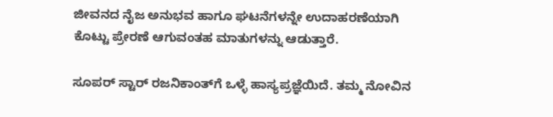ಜೀವನದ ನೈಜ ಅನುಭವ ಹಾಗೂ ಘಟನೆಗಳನ್ನೇ ಉದಾಹರಣೆಯಾಗಿ ಕೊಟ್ಟು ಪ್ರೇರಣೆ ಆಗುವಂತಹ ಮಾತುಗಳನ್ನು ಆಡುತ್ತಾರೆ.

ಸೂಪರ್ ಸ್ಟಾರ್ ರಜನಿಕಾಂತ್‌ಗೆ ಒಳ್ಳೆ ಹಾಸ್ಯಪ್ರಜ್ಞೆಯಿದೆ. ತಮ್ಮ ನೋವಿನ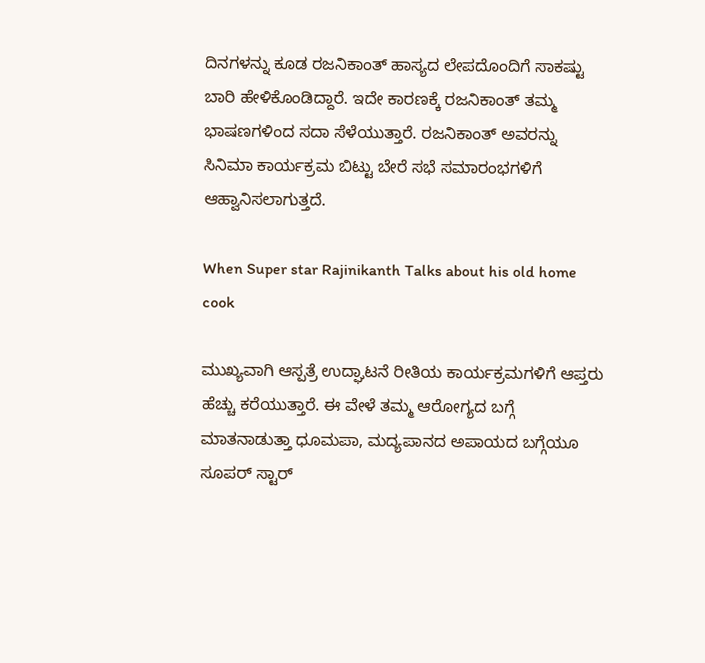ದಿನಗಳನ್ನು ಕೂಡ ರಜನಿಕಾಂತ್ ಹಾಸ್ಯದ ಲೇಪದೊಂದಿಗೆ ಸಾಕಷ್ಟು ಬಾರಿ ಹೇಳಿಕೊಂಡಿದ್ದಾರೆ. ಇದೇ ಕಾರಣಕ್ಕೆ ರಜನಿಕಾಂತ್ ತಮ್ಮ ಭಾಷಣಗಳಿಂದ ಸದಾ ಸೆಳೆಯುತ್ತಾರೆ. ರಜನಿಕಾಂತ್ ಅವರನ್ನು ಸಿನಿಮಾ ಕಾರ್ಯಕ್ರಮ ಬಿಟ್ಟು ಬೇರೆ ಸಭೆ ಸಮಾರಂಭಗಳಿಗೆ ಆಹ್ವಾನಿಸಲಾಗುತ್ತದೆ.

When Super star Rajinikanth Talks about his old home cook

ಮುಖ್ಯವಾಗಿ ಆಸ್ಪತ್ರೆ ಉದ್ಘಾಟನೆ ರೀತಿಯ ಕಾರ್ಯಕ್ರಮಗಳಿಗೆ ಆಪ್ತರು ಹೆಚ್ಚು ಕರೆಯುತ್ತಾರೆ. ಈ ವೇಳೆ ತಮ್ಮ ಆರೋಗ್ಯದ ಬಗ್ಗೆ ಮಾತನಾಡುತ್ತಾ ಧೂಮಪಾ, ಮದ್ಯಪಾನದ ಅಪಾಯದ ಬಗ್ಗೆಯೂ ಸೂಪರ್ ಸ್ಟಾರ್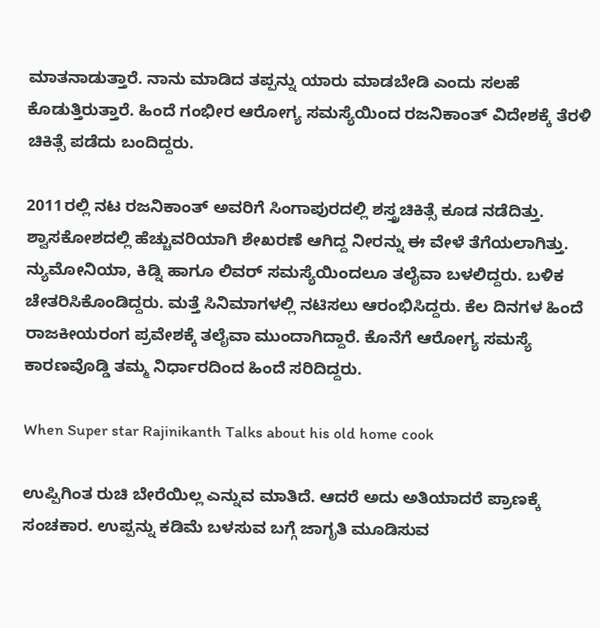ಮಾತನಾಡುತ್ತಾರೆ. ನಾನು ಮಾಡಿದ ತಪ್ಪನ್ನು ಯಾರು ಮಾಡಬೇಡಿ ಎಂದು ಸಲಹೆ ಕೊಡುತ್ತಿರುತ್ತಾರೆ. ಹಿಂದೆ ಗಂಭೀರ ಆರೋಗ್ಯ ಸಮಸ್ಯೆಯಿಂದ ರಜನಿಕಾಂತ್ ವಿದೇಶಕ್ಕೆ ತೆರಳಿ ಚಿಕಿತ್ಸೆ ಪಡೆದು ಬಂದಿದ್ದರು.

2011ರಲ್ಲಿ ನಟ ರಜನಿಕಾಂತ್ ಅವರಿಗೆ ಸಿಂಗಾಪುರದಲ್ಲಿ ಶಸ್ತ್ರಚಿಕಿತ್ಸೆ ಕೂಡ ನಡೆದಿತ್ತು. ಶ್ವಾಸಕೋಶದಲ್ಲಿ ಹೆಚ್ಚುವರಿಯಾಗಿ ಶೇಖರಣೆ ಆಗಿದ್ದ ನೀರನ್ನು ಈ ವೇಳೆ ತೆಗೆಯಲಾಗಿತ್ತು. ನ್ಯುಮೋನಿಯಾ, ಕಿಡ್ನಿ ಹಾಗೂ ಲಿವರ್ ಸಮಸ್ಯೆಯಿಂದಲೂ ತಲೈವಾ ಬಳಲಿದ್ದರು. ಬಳಿಕ ಚೇತರಿಸಿಕೊಂಡಿದ್ದರು. ಮತ್ತೆ ಸಿನಿಮಾಗಳಲ್ಲಿ ನಟಿಸಲು ಆರಂಭಿಸಿದ್ದರು. ಕೆಲ ದಿನಗಳ ಹಿಂದೆ ರಾಜಕೀಯರಂಗ ಪ್ರವೇಶಕ್ಕೆ ತಲೈವಾ ಮುಂದಾಗಿದ್ದಾರೆ. ಕೊನೆಗೆ ಆರೋಗ್ಯ ಸಮಸ್ಯೆ ಕಾರಣವೊಡ್ಡಿ ತಮ್ಮ ನಿರ್ಧಾರದಿಂದ ಹಿಂದೆ ಸರಿದಿದ್ದರು.

When Super star Rajinikanth Talks about his old home cook

ಉಪ್ಪಿಗಿಂತ ರುಚಿ ಬೇರೆಯಿಲ್ಲ ಎನ್ನುವ ಮಾತಿದೆ. ಆದರೆ ಅದು ಅತಿಯಾದರೆ ಪ್ರಾಣಕ್ಕೆ ಸಂಚಕಾರ. ಉಪ್ಪನ್ನು ಕಡಿಮೆ ಬಳಸುವ ಬಗ್ಗೆ ಜಾಗೃತಿ ಮೂಡಿಸುವ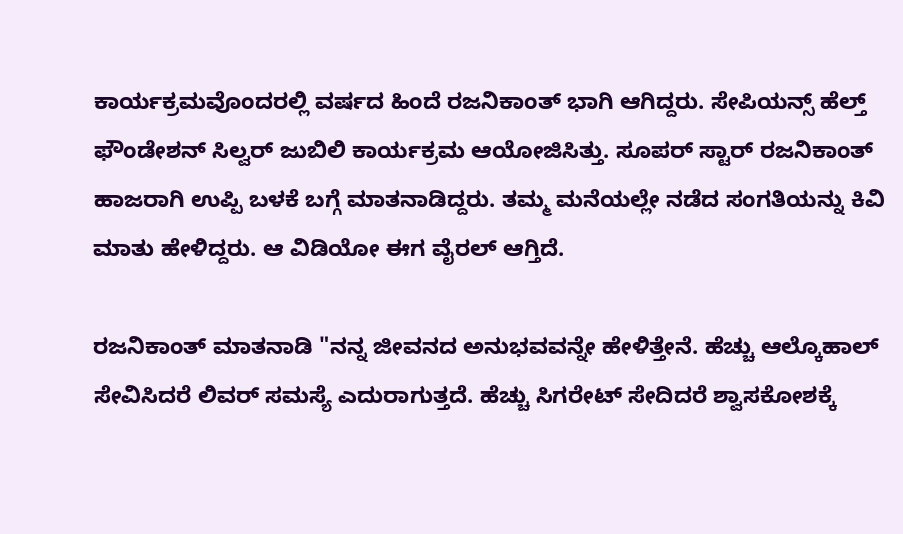ಕಾರ್ಯಕ್ರಮವೊಂದರಲ್ಲಿ ವರ್ಷದ ಹಿಂದೆ ರಜನಿಕಾಂತ್ ಭಾಗಿ ಆಗಿದ್ದರು. ಸೇಪಿಯನ್ಸ್ ಹೆಲ್ತ್ ಫೌಂಡೇಶನ್ ಸಿಲ್ವರ್ ಜುಬಿಲಿ ಕಾರ್ಯಕ್ರಮ ಆಯೋಜಿಸಿತ್ತು. ಸೂಪರ್ ಸ್ಟಾರ್ ರಜನಿಕಾಂತ್ ಹಾಜರಾಗಿ ಉಪ್ಪಿ ಬಳಕೆ ಬಗ್ಗೆ ಮಾತನಾಡಿದ್ದರು. ತಮ್ಮ ಮನೆಯಲ್ಲೇ ನಡೆದ ಸಂಗತಿಯನ್ನು ಕಿವಿ ಮಾತು ಹೇಳಿದ್ದರು. ಆ ವಿಡಿಯೋ ಈಗ ವೈರಲ್ ಆಗ್ತಿದೆ.

ರಜನಿಕಾಂತ್ ಮಾತನಾಡಿ "ನನ್ನ ಜೀವನದ ಅನುಭವವನ್ನೇ ಹೇಳಿತ್ತೇನೆ. ಹೆಚ್ಚು ಆಲ್ಕೊಹಾಲ್ ಸೇವಿಸಿದರೆ ಲಿವರ್ ಸಮಸ್ಯೆ ಎದುರಾಗುತ್ತದೆ. ಹೆಚ್ಚು ಸಿಗರೇಟ್ ಸೇದಿದರೆ ಶ್ವಾಸಕೋಶಕ್ಕೆ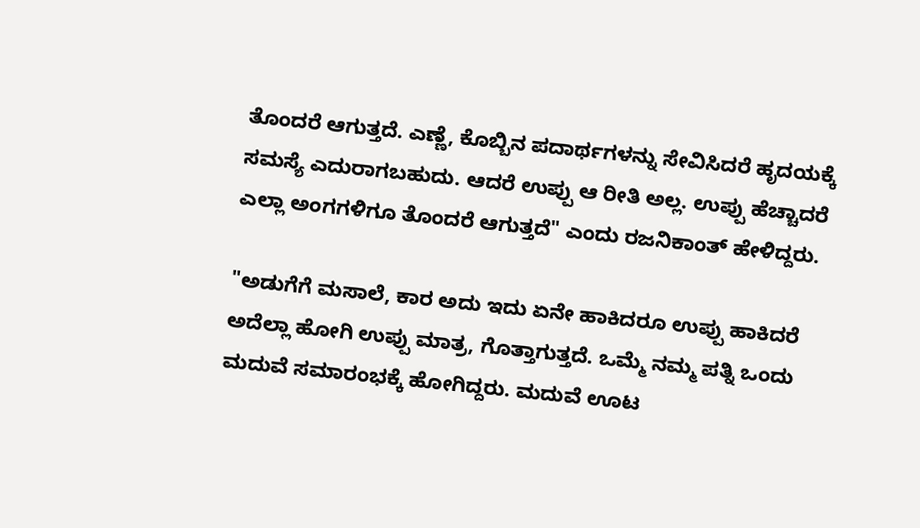ತೊಂದರೆ ಆಗುತ್ತದೆ. ಎಣ್ಣೆ, ಕೊಬ್ಬಿನ ಪದಾರ್ಥಗಳನ್ನು ಸೇವಿಸಿದರೆ ಹೃದಯಕ್ಕೆ ಸಮಸ್ಯೆ ಎದುರಾಗಬಹುದು. ಆದರೆ ಉಪ್ಪು ಆ ರೀತಿ ಅಲ್ಲ. ಉಪ್ಪು ಹೆಚ್ಚಾದರೆ ಎಲ್ಲಾ ಅಂಗಗಳಿಗೂ ತೊಂದರೆ ಆಗುತ್ತದೆ" ಎಂದು ರಜನಿಕಾಂತ್ ಹೇಳಿದ್ದರು.

"ಅಡುಗೆಗೆ ಮಸಾಲೆ, ಕಾರ ಅದು ಇದು ಏನೇ ಹಾಕಿದರೂ ಉಪ್ಪು ಹಾಕಿದರೆ ಅದೆಲ್ಲಾ ಹೋಗಿ ಉಪ್ಪು ಮಾತ್ರ, ಗೊತ್ತಾಗುತ್ತದೆ. ಒಮ್ಮೆ ನಮ್ಮ ಪತ್ನಿ ಒಂದು ಮದುವೆ ಸಮಾರಂಭಕ್ಕೆ ಹೋಗಿದ್ದರು. ಮದುವೆ ಊಟ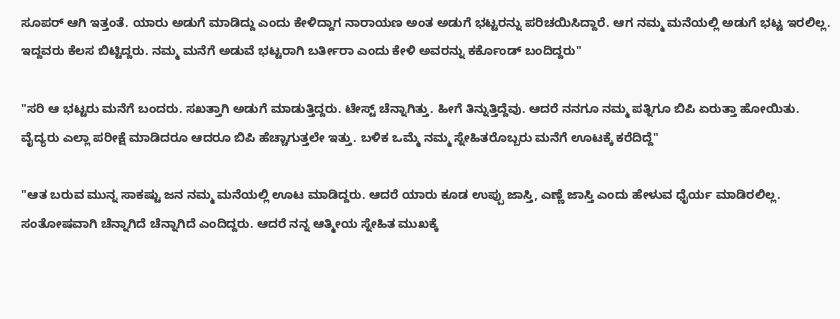ಸೂಪರ್ ಆಗಿ ಇತ್ತಂತೆ. ಯಾರು ಅಡುಗೆ ಮಾಡಿದ್ದು ಎಂದು ಕೇಳಿದ್ದಾಗ ನಾರಾಯಣ ಅಂತ ಅಡುಗೆ ಭಟ್ಟರನ್ನು ಪರಿಚಯಿಸಿದ್ದಾರೆ. ಆಗ ನಮ್ಮ ಮನೆಯಲ್ಲಿ ಅಡುಗೆ ಭಟ್ಟ ಇರಲಿಲ್ಲ. ಇದ್ದವರು ಕೆಲಸ ಬಿಟ್ಟಿದ್ದರು. ನಮ್ಮ ಮನೆಗೆ ಅಡುವೆ ಭಟ್ಟರಾಗಿ ಬರ್ತೀರಾ ಎಂದು ಕೇಳಿ ಅವರನ್ನು ಕರ್ಕೊಂಡ್ ಬಂದಿದ್ದರು"

"ಸರಿ ಆ ಭಟ್ಟರು ಮನೆಗೆ ಬಂದರು. ಸಖತ್ತಾಗಿ ಅಡುಗೆ ಮಾಡುತ್ತಿದ್ದರು. ಟೇಸ್ಟ್ ಚೆನ್ನಾಗಿತ್ತು. ಹೀಗೆ ತಿನ್ನುತ್ತಿದ್ದೆವು. ಆದರೆ ನನಗೂ ನಮ್ಮ ಪತ್ನಿಗೂ ಬಿಪಿ ಏರುತ್ತಾ ಹೋಯಿತು. ವೈದ್ಯರು ಎಲ್ಲಾ ಪರೀಕ್ಷೆ ಮಾಡಿದರೂ ಆದರೂ ಬಿಪಿ ಹೆಚ್ಚಾಗುತ್ತಲೇ ಇತ್ತು. ಬಳಿಕ ಒಮ್ಮೆ ನಮ್ಮ ಸ್ನೇಹಿತರೊಬ್ಬರು ಮನೆಗೆ ಊಟಕ್ಕೆ ಕರೆದಿದ್ದೆ"

"ಆತ ಬರುವ ಮುನ್ನ ಸಾಕಷ್ಟು ಜನ ನಮ್ಮ ಮನೆಯಲ್ಲಿ ಊಟ ಮಾಡಿದ್ದರು. ಆದರೆ ಯಾರು ಕೂಡ ಉಪ್ಪು ಜಾಸ್ತಿ, ಎಣ್ಣೆ ಜಾಸ್ತಿ ಎಂದು ಹೇಳುವ ಧೈರ್ಯ ಮಾಡಿರಲಿಲ್ಲ. ಸಂತೋಷವಾಗಿ ಚೆನ್ನಾಗಿದೆ ಚೆನ್ನಾಗಿದೆ ಎಂದಿದ್ದರು. ಆದರೆ ನನ್ನ ಆತ್ಮೀಯ ಸ್ನೇಹಿತ ಮುಖಕ್ಕೆ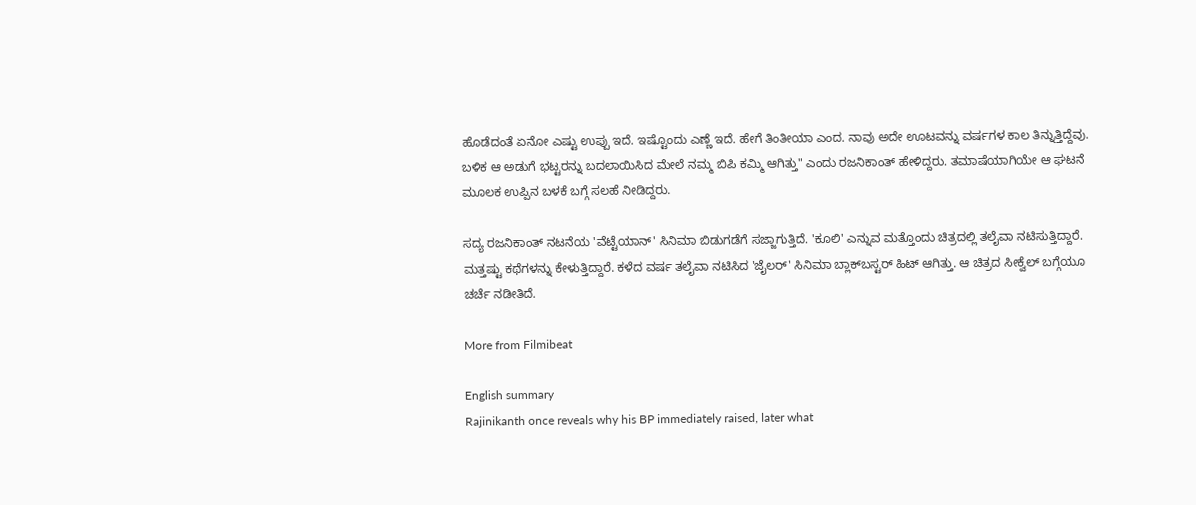ಹೊಡೆದಂತೆ ಏನೋ ಎಷ್ಟು ಉಪ್ಪು ಇದೆ. ಇಷ್ಟೊಂದು ಎಣ್ಣೆ ಇದೆ. ಹೇಗೆ ತಿಂತೀಯಾ ಎಂದ. ನಾವು ಅದೇ ಊಟವನ್ನು ವರ್ಷಗಳ ಕಾಲ ತಿನ್ನುತ್ತಿದ್ದೆವು. ಬಳಿಕ ಆ ಅಡುಗೆ ಭಟ್ಟರನ್ನು ಬದಲಾಯಿಸಿದ ಮೇಲೆ ನಮ್ಮ ಬಿಪಿ ಕಮ್ಮಿ ಆಗಿತ್ತು" ಎಂದು ರಜನಿಕಾಂತ್ ಹೇಳಿದ್ದರು. ತಮಾಷೆಯಾಗಿಯೇ ಆ ಘಟನೆ ಮೂಲಕ ಉಪ್ಪಿನ ಬಳಕೆ ಬಗ್ಗೆ ಸಲಹೆ ನೀಡಿದ್ದರು.

ಸದ್ಯ ರಜನಿಕಾಂತ್ ನಟನೆಯ 'ವೆಟ್ಟೆಯಾನ್' ಸಿನಿಮಾ ಬಿಡುಗಡೆಗೆ ಸಜ್ಜಾಗುತ್ತಿದೆ. 'ಕೂಲಿ' ಎನ್ನುವ ಮತ್ತೊಂದು ಚಿತ್ರದಲ್ಲಿ ತಲೈವಾ ನಟಿಸುತ್ತಿದ್ದಾರೆ. ಮತ್ತಷ್ಟು ಕಥೆಗಳನ್ನು ಕೇಳುತ್ತಿದ್ದಾರೆ. ಕಳೆದ ವರ್ಷ ತಲೈವಾ ನಟಿಸಿದ 'ಜೈಲರ್' ಸಿನಿಮಾ ಬ್ಲಾಕ್‌ಬಸ್ಟರ್ ಹಿಟ್ ಆಗಿತ್ತು. ಆ ಚಿತ್ರದ ಸೀಕ್ವೆಲ್ ಬಗ್ಗೆಯೂ ಚರ್ಚೆ ನಡೀತಿದೆ.

More from Filmibeat

English summary
Rajinikanth once reveals why his BP immediately raised, later what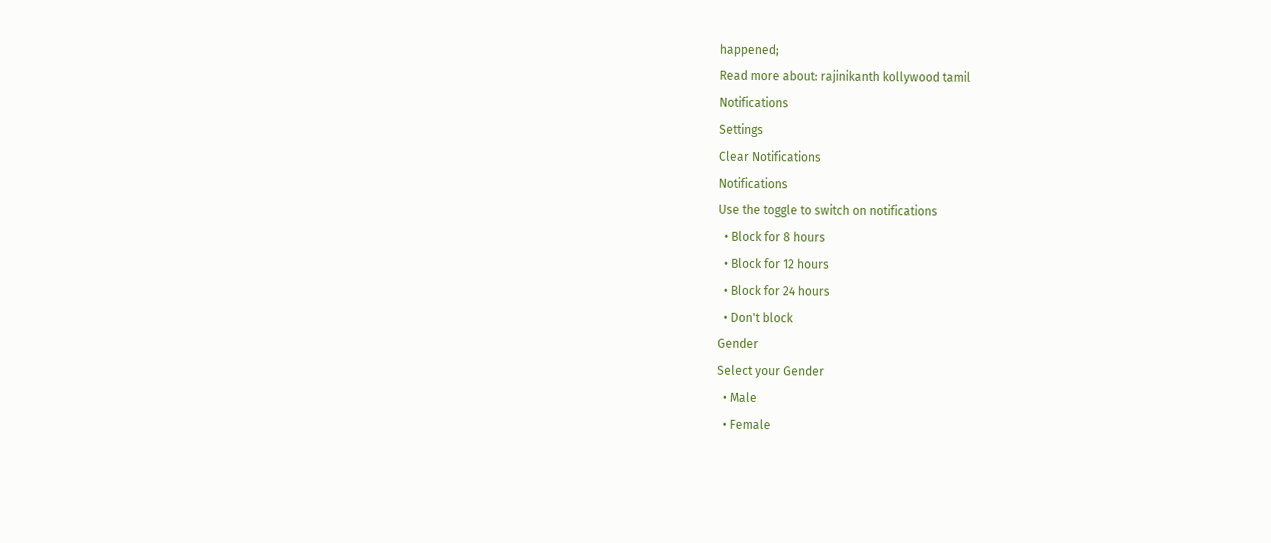happened;
Read more about: rajinikanth kollywood tamil
Notifications
Settings
Clear Notifications
Notifications
Use the toggle to switch on notifications
  • Block for 8 hours
  • Block for 12 hours
  • Block for 24 hours
  • Don't block
Gender
Select your Gender
  • Male
  • Female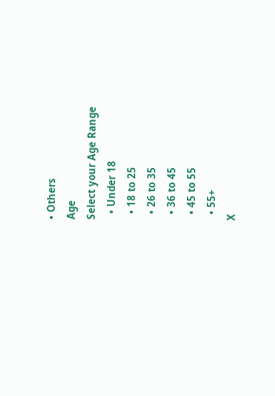• Others
Age
Select your Age Range
  • Under 18
  • 18 to 25
  • 26 to 35
  • 36 to 45
  • 45 to 55
  • 55+
X